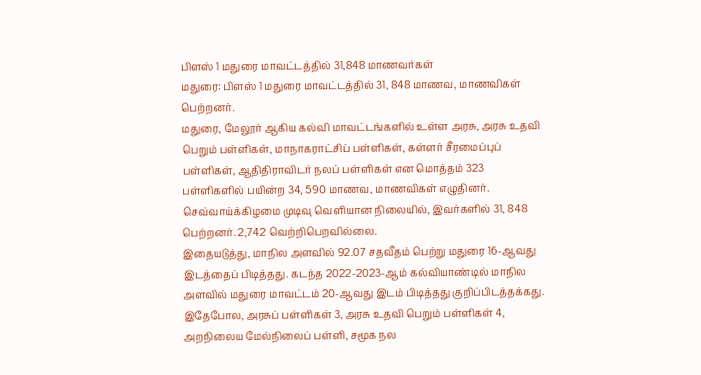பிளஸ் 1 மதுரை மாவட்டத்தில் 31,848 மாணவர்கள்
மதுரை: பிளஸ் 1 மதுரை மாவட்டத்தில் 31, 848 மாணவ, மாணவிகள் பெற்றனர்.
மதுரை, மேலூர் ஆகிய கல்வி மாவட்டங்களில் உள்ள அரசு, அரசு உதவி பெறும் பள்ளிகள், மாநாகராட்சிப் பள்ளிகள், கள்ளர் சீரமைப்புப் பள்ளிகள், ஆதிதிராவிடர் நலப் பள்ளிகள் என மொத்தம் 323 பள்ளிகளில் பயின்ற 34, 590 மாணவ, மாணவிகள் எழுதினர். செவ்வாய்க்கிழமை முடிவு வெளியான நிலையில், இவர்களில் 31, 848 பெற்றனர். 2,742 வெற்றிபெறவில்லை.
இதையடுத்து, மாநில அளவில் 92.07 சதவீதம் பெற்று மதுரை 16-ஆவது இடத்தைப் பிடித்தது. கடந்த 2022-2023-ஆம் கல்வியாண்டில் மாநில அளவில் மதுரை மாவட்டம் 20-ஆவது இடம் பிடித்தது குறிப்பிடத்தக்கது.
இதேபோல, அரசுப் பள்ளிகள் 3, அரசு உதவி பெறும் பள்ளிகள் 4, அறநிலைய மேல்நிலைப் பள்ளி, சமூக நல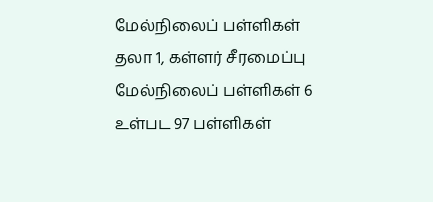மேல்நிலைப் பள்ளிகள் தலா 1, கள்ளர் சீரமைப்பு மேல்நிலைப் பள்ளிகள் 6 உள்பட 97 பள்ளிகள்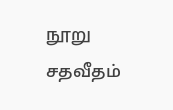நூறு சதவீதம்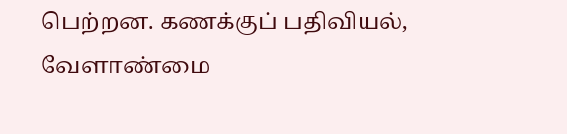பெற்றன. கணக்குப் பதிவியல், வேளாண்மை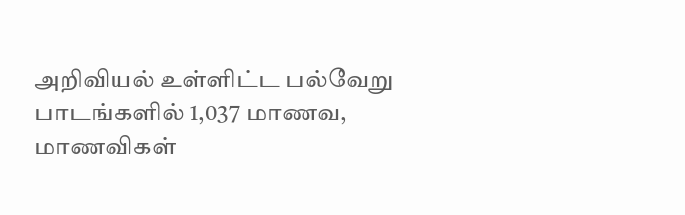அறிவியல் உள்ளிட்ட பல்வேறு பாடங்களில் 1,037 மாணவ, மாணவிகள்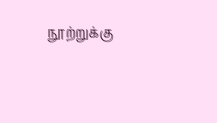நூற்றுக்கு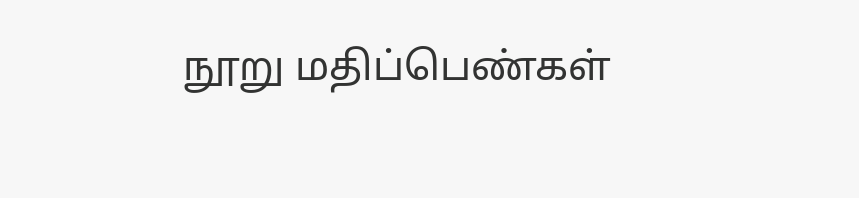நூறு மதிப்பெண்கள்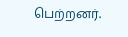பெற்றனர்.